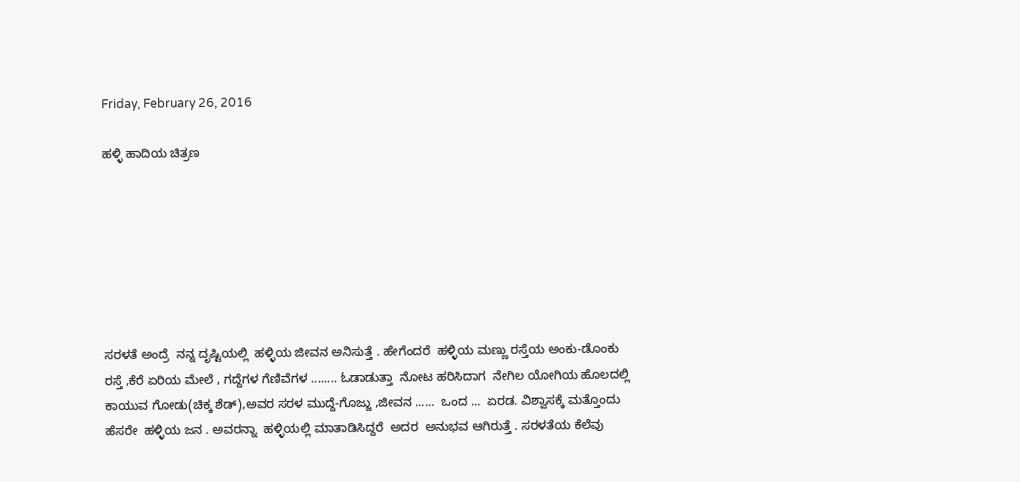Friday, February 26, 2016

ಹಳ್ಳಿ ಹಾದಿಯ ಚಿತ್ರಣ







ಸರಳತೆ ಅಂದ್ರೆ  ನನ್ನ ದೃಷ್ಟಿಯಲ್ಲಿ  ಹಳ್ಳಿಯ ಜೀವನ ಅನಿಸುತ್ತೆ . ಹೇಗೆಂದರೆ  ಹಳ್ಳಿಯ ಮಣ್ಣು ರಸ್ತೆಯ ಅಂಕು-ಡೊಂಕು  ರಸ್ತೆ ,ಕೆರೆ ಏರಿಯ ಮೇಲೆ , ಗದ್ದೆಗಳ ಗೆಣಿವೆಗಳ ........ ಓಡಾಡುತ್ತಾ  ನೋಟ ಹರಿಸಿದಾಗ  ನೇಗಿಲ ಯೋಗಿಯ ಹೊಲದಲ್ಲಿ  ಕಾಯುವ ಗೋಡು(ಚಿಕ್ಕ ಶೆಡ್),ಅವರ ಸರಳ ಮುದ್ದೆ-ಗೊಜ್ಜು ,ಜೀವನ ......  ಒಂದ ...  ಏರಡ. ವಿಶ್ವಾಸಕ್ಕೆ ಮತ್ತೊಂದು  ಹೆಸರೇ  ಹಳ್ಳಿಯ ಜನ . ಅವರನ್ನಾ  ಹಳ್ಳಿಯಲ್ಲಿ ಮಾತಾಡಿಸಿದ್ದರೆ  ಅದರ  ಅನುಭವ ಆಗಿರುತ್ತೆ . ಸರಳತೆಯ ಕೆಲೆವು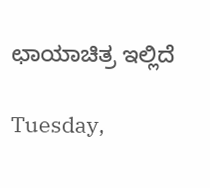ಛಾಯಾಚಿತ್ರ ಇಲ್ಲಿದೆ

Tuesday,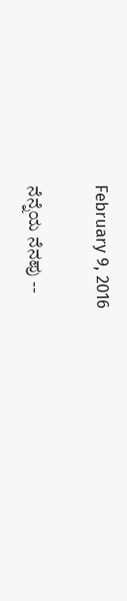February 9, 2016

ನೆನ್ನೆಯ ನೆನಪು --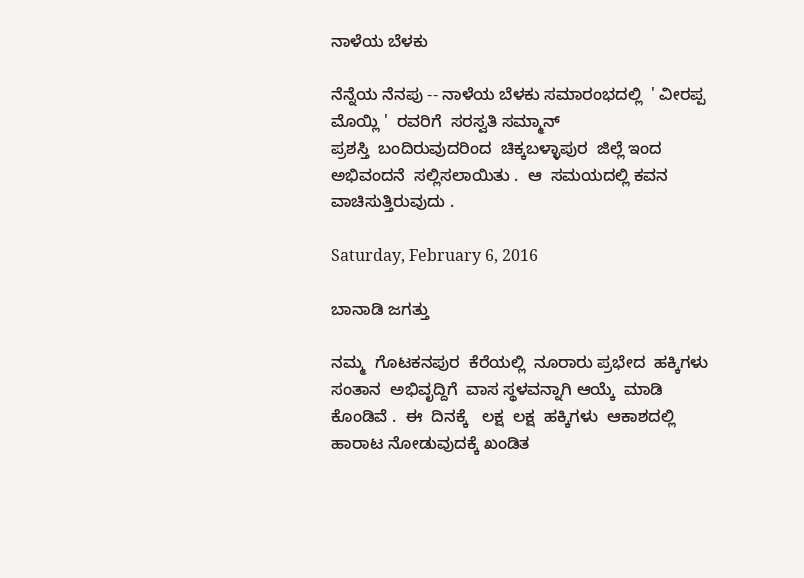ನಾಳೆಯ ಬೆಳಕು

ನೆನ್ನೆಯ ನೆನಪು -- ನಾಳೆಯ ಬೆಳಕು ಸಮಾರಂಭದಲ್ಲಿ  ' ವೀರಪ್ಪ ಮೊಯ್ಲಿ '  ರವರಿಗೆ  ಸರಸ್ವತಿ ಸಮ್ಮಾನ್
ಪ್ರಶಸ್ತಿ  ಬಂದಿರುವುದರಿಂದ  ಚಿಕ್ಕಬಳ್ಳಾಪುರ  ಜಿಲ್ಲೆ ಇಂದ   ಅಭಿವಂದನೆ  ಸಲ್ಲಿಸಲಾಯಿತು .  ಆ  ಸಮಯದಲ್ಲಿ ಕವನ  ವಾಚಿಸುತ್ತಿರುವುದು .

Saturday, February 6, 2016

ಬಾನಾಡಿ ಜಗತ್ತು

ನಮ್ಮ  ಗೊಟಕನಪುರ  ಕೆರೆಯಲ್ಲಿ  ನೂರಾರು ಪ್ರಭೇದ  ಹಕ್ಕಿಗಳು  ಸಂತಾನ  ಅಭಿವೃದ್ದಿಗೆ  ವಾಸ ಸ್ಥಳವನ್ನಾಗಿ ಆಯ್ಕೆ  ಮಾಡಿ ಕೊಂಡಿವೆ .  ಈ  ದಿನಕ್ಕೆ   ಲಕ್ಷ  ಲಕ್ಷ  ಹಕ್ಕಿಗಳು  ಆಕಾಶದಲ್ಲಿ   ಹಾರಾಟ ನೋಡುವುದಕ್ಕೆ ಖಂಡಿತ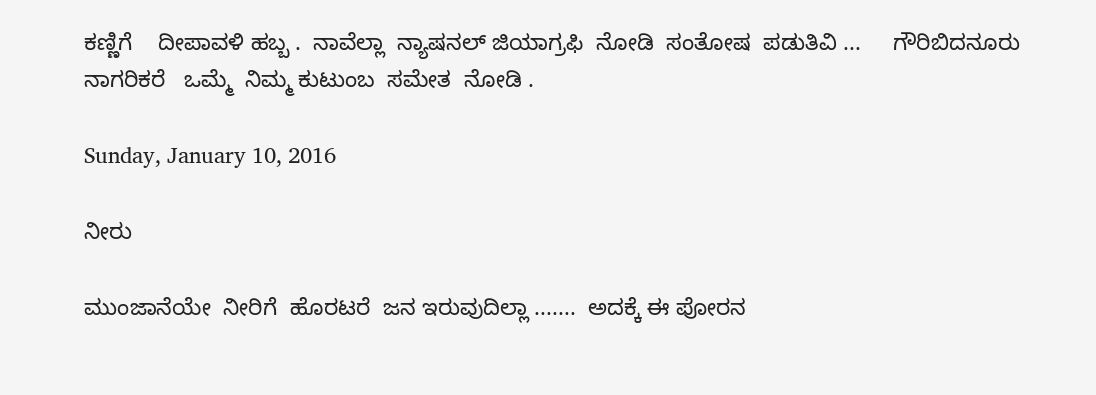ಕಣ್ಣಿಗೆ    ದೀಪಾವಳಿ ಹಬ್ಬ .  ನಾವೆಲ್ಲಾ  ನ್ಯಾಷನಲ್ ಜಿಯಾಗ್ರಫಿ  ನೋಡಿ  ಸಂತೋಷ  ಪಡುತಿವಿ ...     ಗೌರಿಬಿದನೂರು  ನಾಗರಿಕರೆ   ಒಮ್ಮೆ  ನಿಮ್ಮ ಕುಟುಂಬ  ಸಮೇತ  ನೋಡಿ .

Sunday, January 10, 2016

ನೀರು

ಮುಂಜಾನೆಯೇ  ನೀರಿಗೆ  ಹೊರಟರೆ  ಜನ ಇರುವುದಿಲ್ಲಾ .......  ಅದಕ್ಕೆ ಈ ಪೋರನ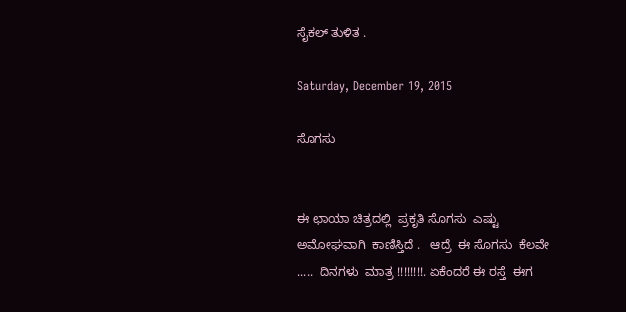ಸೈಕಲ್ ತುಳಿತ .

Saturday, December 19, 2015

ಸೊಗಸು


ಈ ಛಾಯಾ ಚಿತ್ರದಲ್ಲಿ  ಪ್ರಕೃತಿ ಸೊಗಸು  ಎಷ್ಟು ಅಮೋಘವಾಗಿ  ಕಾಣಿಸ್ತಿದೆ .   ಆದ್ರೆ  ಈ ಸೊಗಸು  ಕೆಲವೇ .....  ದಿನಗಳು  ಮಾತ್ರ !!!!!!!!. ಏಕೆಂದರೆ ಈ ರಸ್ತೆ  ಈಗ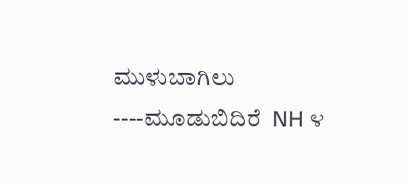ಮುಳುಬಾಗಿಲು ----ಮೂಡುಬಿದಿರೆ  NH ೪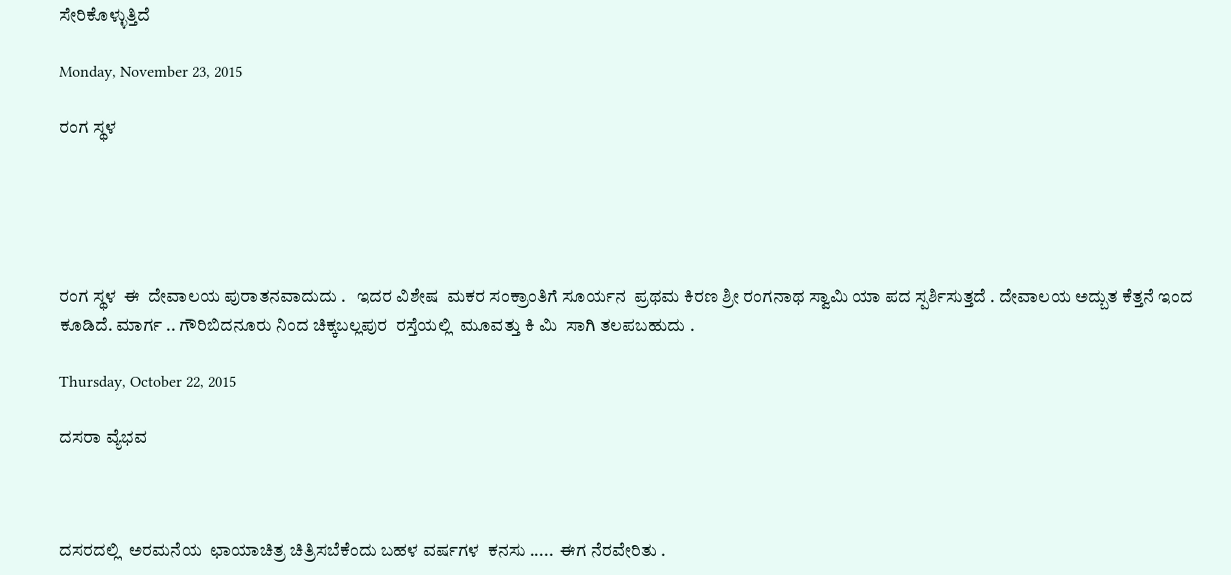ಸೇರಿಕೊಳ್ಳುತ್ತಿದೆ

Monday, November 23, 2015

ರಂಗ ಸ್ಥಳ





ರಂಗ ಸ್ಥಳ  ಈ  ದೇವಾಲಯ ಪುರಾತನವಾದುದು .   ಇದರ ವಿಶೇಷ  ಮಕರ ಸಂಕ್ರಾಂತಿಗೆ ಸೂರ್ಯನ  ಪ್ರಥಮ ಕಿರಣ ಶ್ರೀ ರಂಗನಾಥ ಸ್ವಾಮಿ ಯಾ ಪದ ಸ್ಪರ್ಶಿಸುತ್ತದೆ . ದೇವಾಲಯ ಅದ್ಬುತ ಕೆತ್ತನೆ ಇಂದ ಕೂಡಿದೆ. ಮಾರ್ಗ .. ಗೌರಿಬಿದನೂರು ನಿಂದ ಚಿಕ್ಕಬಲ್ಲಪುರ  ರಸ್ತೆಯಲ್ಲಿ  ಮೂವತ್ತು ಕಿ ಮಿ  ಸಾಗಿ ತಲಪಬಹುದು .

Thursday, October 22, 2015

ದಸರಾ ವ್ಯೆಭವ



ದಸರದಲ್ಲಿ  ಅರಮನೆಯ  ಛಾಯಾಚಿತ್ರ ಚಿತ್ರಿಸಬೆಕೆಂದು ಬಹಳ ವರ್ಷಗಳ  ಕನಸು .....  ಈಗ ನೆರವೇರಿತು .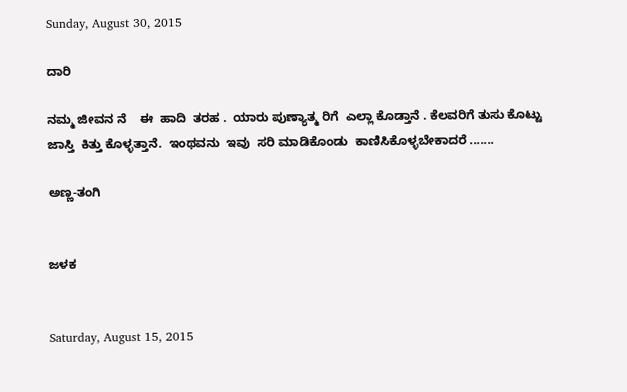Sunday, August 30, 2015

ದಾರಿ

ನಮ್ಮ ಜೀವನ ನೆ    ಈ  ಹಾದಿ  ತರಹ .  ಯಾರು ಪುಣ್ಯಾತ್ಮ ರಿಗೆ  ಎಲ್ಲಾ ಕೊಡ್ತಾನೆ . ಕೆಲವರಿಗೆ ತುಸು ಕೊಟ್ಟು
ಜಾಸ್ತಿ  ಕಿತ್ತು ಕೊಳ್ಳತ್ತಾನೆ.  ಇಂಥವನು  ಇವು  ಸರಿ ಮಾಡಿಕೊಂಡು  ಕಾಣಿಸಿಕೊಳ್ಳಬೇಕಾದರೆ .......

ಅಣ್ಣ-ತಂಗಿ


ಜಳಕ


Saturday, August 15, 2015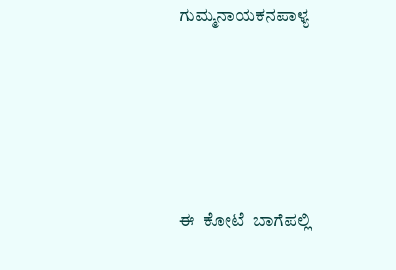ಗುಮ್ಮನಾಯಕನಪಾಳ್ಯ





ಈ  ಕೋಟೆ  ಬಾಗೆಪಲ್ಲಿ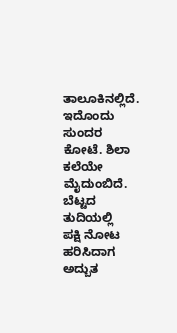ತಾಲೂಕಿನಲ್ಲಿದೆ.  ಇದೊಂದು ಸುಂದರ ಕೋಟೆ. ಶಿಲಾ  ಕಲೆಯೇ ಮೈದುಂಬಿದೆ.
ಬೆಟ್ಟದ ತುದಿಯಲ್ಲಿ   ಪಕ್ಷಿ ನೋಟ ಹರಿಸಿದಾಗ  ಅದ್ಬುತ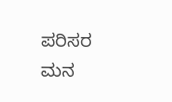ಪರಿಸರ ಮನ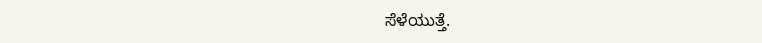ಸೆಳೆಯುತ್ತೆ.